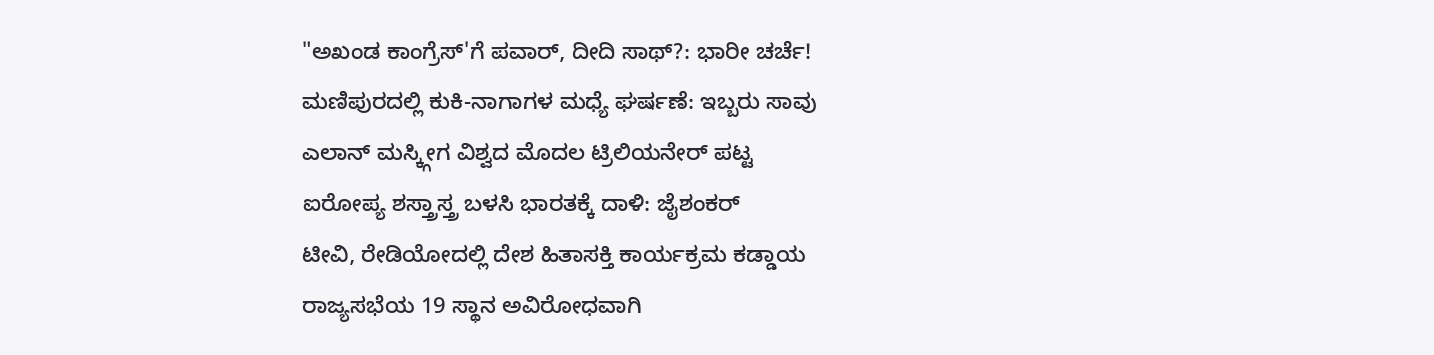"ಅಖಂಡ ಕಾಂಗ್ರೆಸ್'ಗೆ ಪವಾರ್, ದೀದಿ ಸಾಥ್?: ಭಾರೀ ಚರ್ಚೆ!
ಮಣಿಪುರದಲ್ಲಿ ಕುಕಿ-ನಾಗಾಗಳ ಮಧ್ಯೆ ಘರ್ಷಣೆ: ಇಬ್ಬರು ಸಾವು
ಎಲಾನ್ ಮಸ್ಕ್ಗೀಗ ವಿಶ್ವದ ಮೊದಲ ಟ್ರಿಲಿಯನೇರ್ ಪಟ್ಟ
ಐರೋಪ್ಯ ಶಸ್ತ್ರಾಸ್ತ್ರ ಬಳಸಿ ಭಾರತಕ್ಕೆ ದಾಳಿ: ಜೈಶಂಕರ್
ಟೀವಿ, ರೇಡಿಯೋದಲ್ಲಿ ದೇಶ ಹಿತಾಸಕ್ತಿ ಕಾರ್ಯಕ್ರಮ ಕಡ್ಡಾಯ
ರಾಜ್ಯಸಭೆಯ 19 ಸ್ಥಾನ ಅವಿರೋಧವಾಗಿ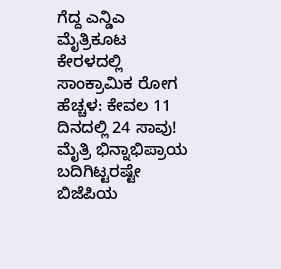ಗೆದ್ದ ಎನ್ಡಿಎ ಮೈತ್ರಿಕೂಟ
ಕೇರಳದಲ್ಲಿ ಸಾಂಕ್ರಾಮಿಕ ರೋಗ ಹೆಚ್ಚಳ: ಕೇವಲ 11 ದಿನದಲ್ಲಿ 24 ಸಾವು!
ಮೈತ್ರಿ ಭಿನ್ನಾಭಿಪ್ರಾಯ ಬದಿಗಿಟ್ಟರಷ್ಟೇ ಬಿಜೆಪಿಯ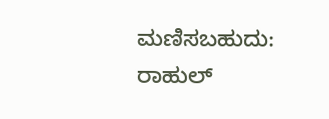ಮಣಿಸಬಹುದು: ರಾಹುಲ್